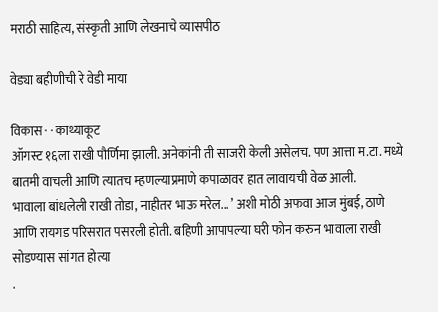मराठी साहित्य, संस्कृती आणि लेखनाचे व्यासपीठ

वेड्या बहीणीची रे वेडी माया

विकास · · काथ्याकूट
ऑगस्ट १६ला राखी पौर्णिमा झाली. अनेकांनी ती साजरी केली असेलच. पण आत्ता म.टा. मध्ये बातमी वाचली आणि त्यातच म्हणल्याप्रमाणे कपाळावर हात लावायची वेळ आली.
भावाला बांधलेली राखी तोडा, नाहीतर भाऊ मरेल... ’ अशी मोठी अफवा आज मुंबई, ठाणे आणि रायगड परिसरात पसरली होती. बहिणी आपापल्या घरी फोन करुन भावाला राखी सोडण्यास सांगत होत्या
.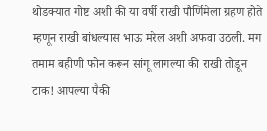थोडक्यात गोष्ट अशी की या वर्षी राखी पौर्णिमेला ग्रहण होते म्हणून राखी बांधल्यास भाऊ मरेल अशी अफवा उठली. मग तमाम बहीणी फोन करून सांगू लागल्या की राखी तोडून टाक! आपल्या पैकी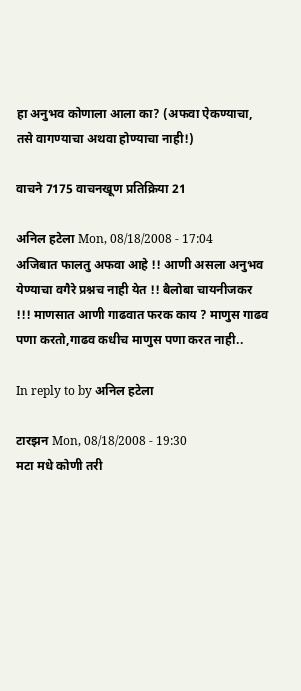हा अनुभव कोणाला आला का? (अफवा ऐकण्याचा, तसे वागण्याचा अथवा होण्याचा नाही!)

वाचने 7175 वाचनखूण प्रतिक्रिया 21

अनिल हटेला Mon, 08/18/2008 - 17:04
अजिबात फालतु अफवा आहे !! आणी असला अनुभव येण्याचा वगैरे प्रश्नच नाही येत !! बैलोबा चायनीजकर !!! माणसात आणी गाढवात फरक काय ? माणुस गाढव पणा करतो,गाढव कधीच माणुस पणा करत नाही..

In reply to by अनिल हटेला

टारझन Mon, 08/18/2008 - 19:30
मटा मधे कोणी तरी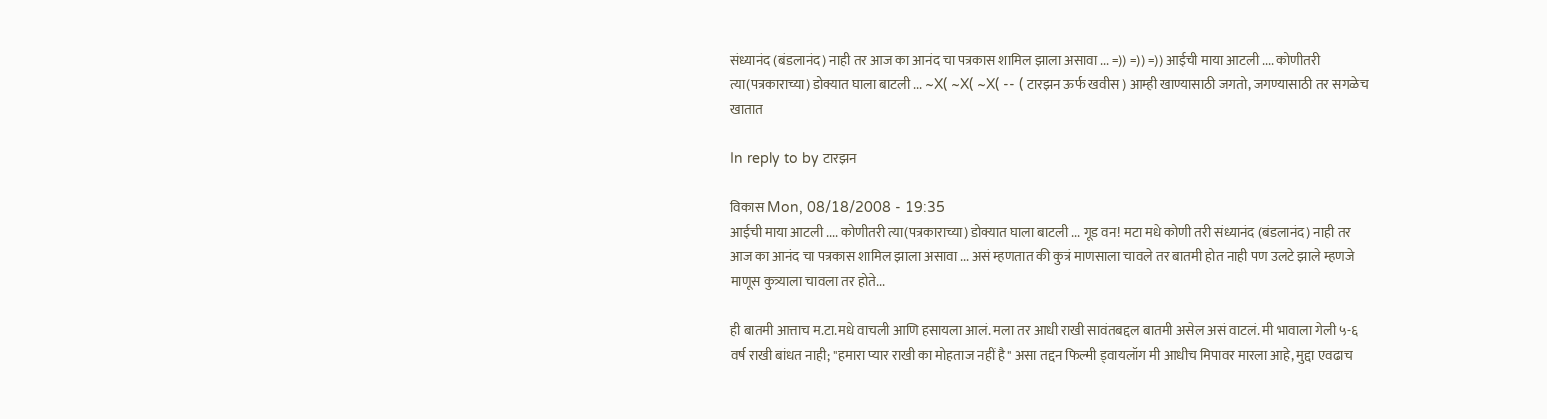संध्यानंद (बंडलानंद) नाही तर आज का आनंद चा पत्रकास शामिल झाला असावा ... =)) =)) =)) आईची माया आटली .... कोणीतरी त्या(पत्रकाराच्या) डोक्यात घाला बाटली ... ~X( ~X( ~X( -- ( टारझन ऊर्फ खवीस ) आम्ही खाण्यासाठी जगतो, जगण्यासाठी तर सगळेच खातात

In reply to by टारझन

विकास Mon, 08/18/2008 - 19:35
आईची माया आटली .... कोणीतरी त्या(पत्रकाराच्या) डोक्यात घाला बाटली ... गूड वन! मटा मधे कोणी तरी संध्यानंद (बंडलानंद) नाही तर आज का आनंद चा पत्रकास शामिल झाला असावा ... असं म्हणतात की कुत्रं माणसाला चावले तर बातमी होत नाही पण उलटे झाले म्हणजे माणूस कुत्र्याला चावला तर होते...

ही बातमी आत्ताच म.टा.मधे वाचली आणि हसायला आलं. मला तर आधी राखी सावंतबद्दल बातमी असेल असं वाटलं. मी भावाला गेली ५-६ वर्ष राखी बांधत नाही; "हमारा प्यार राखी का मोहताज नहीं है" असा तद्दन फिल्मी ड्वायलॉग मी आधीच मिपावर मारला आहे, मुद्दा एवढाच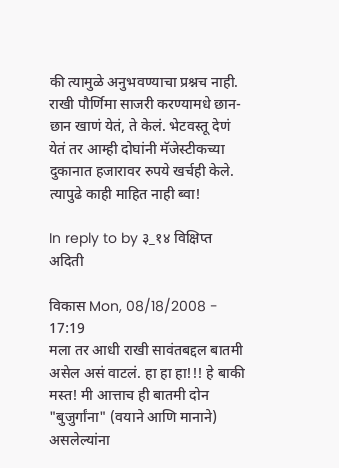की त्यामुळे अनुभवण्याचा प्रश्नच नाही. राखी पौर्णिमा साजरी करण्यामधे छान-छान खाणं येतं, ते केलं. भेटवस्तू देणं येतं तर आम्ही दोघांनी मॅजेस्टीकच्या दुकानात हजारावर रुपये खर्चही केले. त्यापुढे काही माहित नाही ब्वा!

In reply to by ३_१४ विक्षिप्त अदिती

विकास Mon, 08/18/2008 - 17:19
मला तर आधी राखी सावंतबद्दल बातमी असेल असं वाटलं. हा हा हा!!! हे बाकी मस्त! मी आत्ताच ही बातमी दोन "बुजुर्गांना" (वयाने आणि मानाने) असलेल्यांना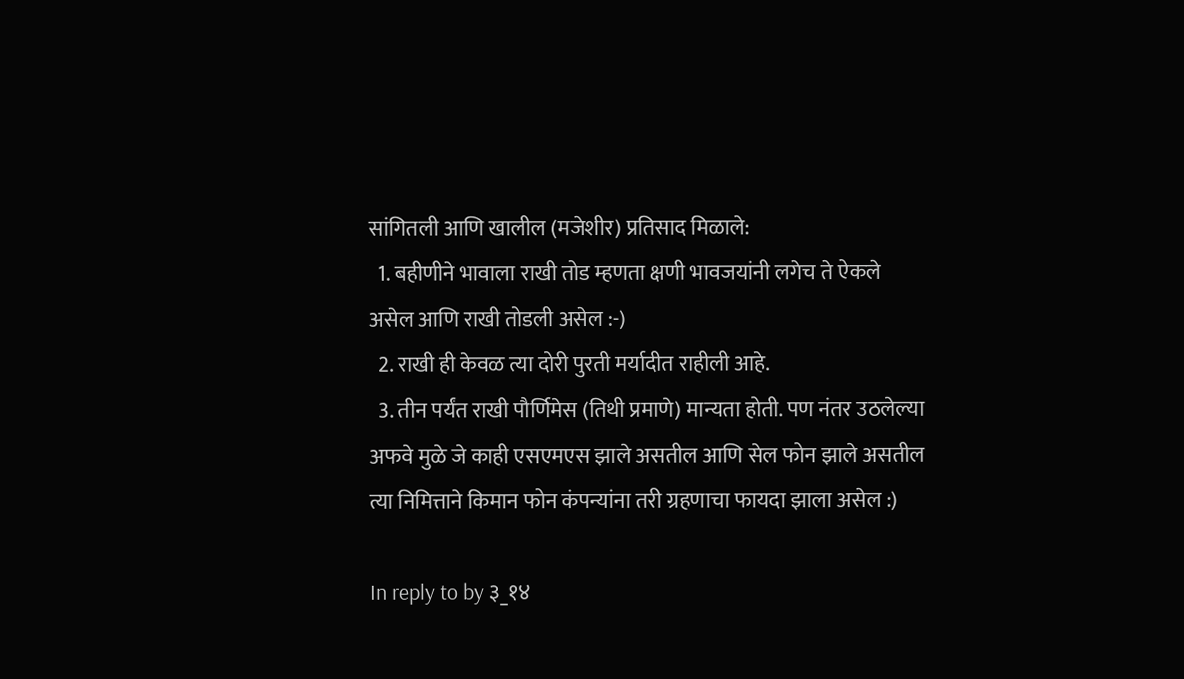सांगितली आणि खालील (मजेशीर) प्रतिसाद मिळाले:
  1. बहीणीने भावाला राखी तोड म्हणता क्षणी भावजयांनी लगेच ते ऐकले असेल आणि राखी तोडली असेल :-)
  2. राखी ही केवळ त्या दोरी पुरती मर्यादीत राहीली आहे.
  3. तीन पर्यंत राखी पौर्णिमेस (तिथी प्रमाणे) मान्यता होती. पण नंतर उठलेल्या अफवे मुळे जे काही एसएमएस झाले असतील आणि सेल फोन झाले असतील त्या निमित्ताने किमान फोन कंपन्यांना तरी ग्रहणाचा फायदा झाला असेल :)

In reply to by ३_१४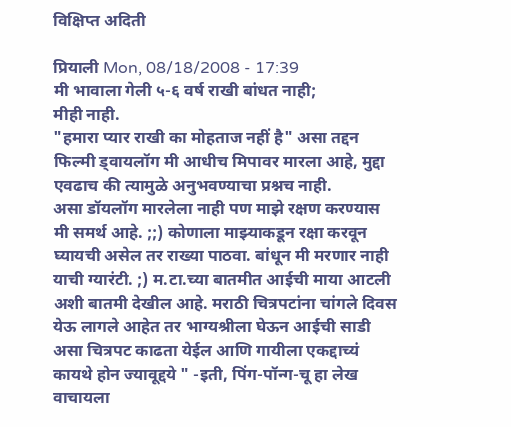विक्षिप्त अदिती

प्रियाली Mon, 08/18/2008 - 17:39
मी भावाला गेली ५-६ वर्ष राखी बांधत नाही;
मीही नाही.
"हमारा प्यार राखी का मोहताज नहीं है" असा तद्दन फिल्मी ड्वायलॉग मी आधीच मिपावर मारला आहे, मुद्दा एवढाच की त्यामुळे अनुभवण्याचा प्रश्नच नाही.
असा डॉयलॉग मारलेला नाही पण माझे रक्षण करण्यास मी समर्थ आहे. ;;) कोणाला माझ्याकडून रक्षा करवून घ्यायची असेल तर राख्या पाठवा. बांधून मी मरणार नाही याची ग्यारंटी. ;) म.टा.च्या बातमीत आईची माया आटली अशी बातमी देखील आहे. मराठी चित्रपटांना चांगले दिवस येऊ लागले आहेत तर भाग्यश्रीला घेऊन आईची साडी असा चित्रपट काढता येईल आणि गायीला एकद्दाच्यं कायथे होन ज्यावूद्दये " -इती, पिंग-पॉन्ग-चू हा लेख वाचायला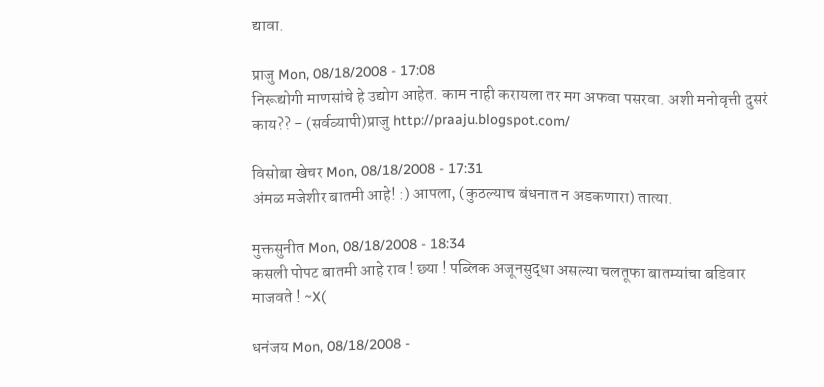द्यावा.

प्राजु Mon, 08/18/2008 - 17:08
निरूद्योगी माणसांचे हे उद्योग आहेत. काम नाही करायला तर मग अफवा पसरवा. अशी मनोवृत्ती दुसरं काय?? - (सर्वव्यापी)प्राजु http://praaju.blogspot.com/

विसोबा खेचर Mon, 08/18/2008 - 17:31
अंमळ मजेशीर बातमी आहे! :) आपला, (कुठल्याच बंधनात न अडकणारा) तात्या.

मुक्तसुनीत Mon, 08/18/2008 - 18:34
कसली पोपट बातमी आहे राव ! छ्या ! पब्लिक अजूनसुद्धा असल्या चलतूफा बातम्यांचा बडिवार माजवते ! ~X(

धनंजय Mon, 08/18/2008 -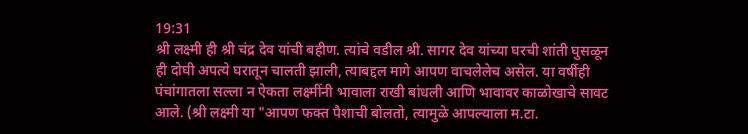19:31
श्री लक्ष्मी ही श्री चंद्र देव यांची बहीण. त्यांचे वडील श्री. सागर देव यांच्या घरची शांती घुसळून ही दोघी अपत्ये घरातून चालती झाली, त्याबद्दल मागे आपण वाचलेलेच असेल. या वर्षीही पंचांगातला सल्ला न ऐकता लक्ष्मींनी भावाला राखी बांधली आणि भावावर काळोखाचे सावट आले. (श्री लक्ष्मी या "आपण फक्त पैशाची बोलतो, त्यामुळे आपल्याला म.टा.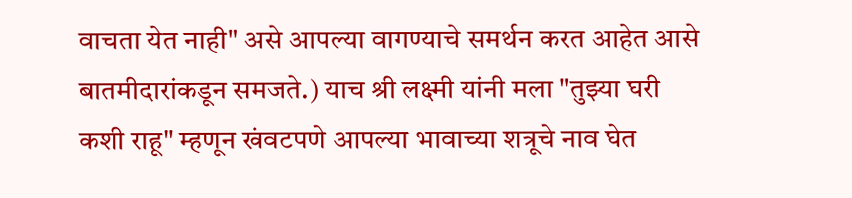वाचता येत नाही" असे आपल्या वागण्याचे समर्थन करत आहेत आसे बातमीदारांकडून समजते.) याच श्री लक्ष्मी यांनी मला "तुझ्या घरी कशी राहू" म्हणून खंवटपणे आपल्या भावाच्या शत्रूचे नाव घेत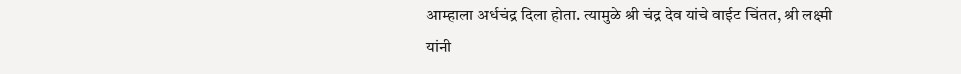आम्हाला अर्धचंद्र दिला होता. त्यामुळे श्री चंद्र देव यांचे वाईट चिंतत, श्री लक्ष्मी यांनी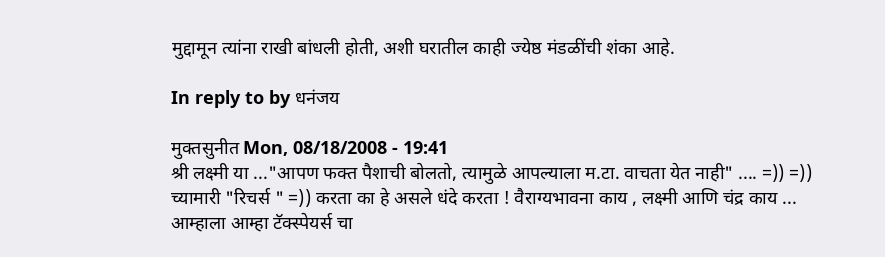मुद्दामून त्यांना राखी बांधली होती, अशी घरातील काही ज्येष्ठ मंडळींची शंका आहे.

In reply to by धनंजय

मुक्तसुनीत Mon, 08/18/2008 - 19:41
श्री लक्ष्मी या ..."आपण फक्त पैशाची बोलतो, त्यामुळे आपल्याला म.टा. वाचता येत नाही" .... =)) =)) च्यामारी "रिचर्स " =)) करता का हे असले धंदे करता ! वैराग्यभावना काय , लक्ष्मी आणि चंद्र काय ... आम्हाला आम्हा टॅक्स्पेयर्स चा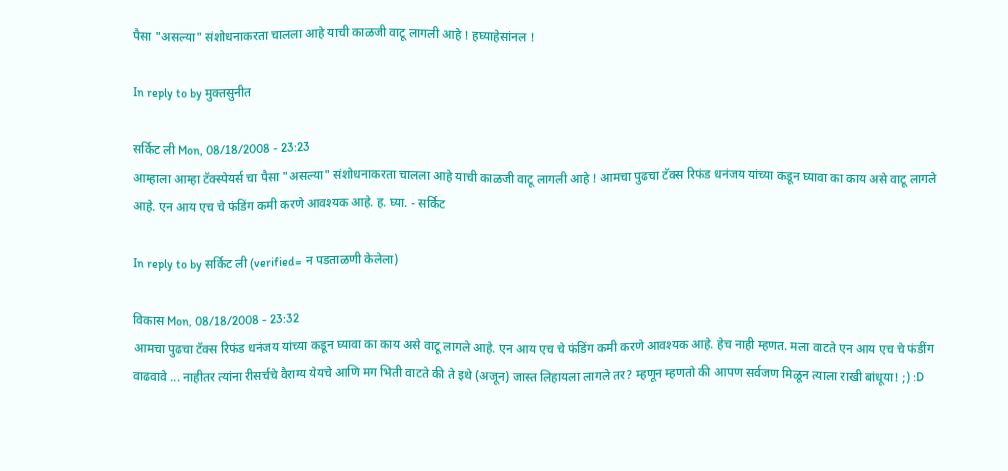पैसा "असल्या" संशोधनाकरता चालला आहे याची काळजी वाटू लागली आहे ! हघ्याहेसांनल !

In reply to by मुक्तसुनीत

सर्किट ली Mon, 08/18/2008 - 23:23
आम्हाला आम्हा टॅक्स्पेयर्स चा पैसा "असल्या" संशोधनाकरता चालला आहे याची काळजी वाटू लागली आहे ! आमचा पुढचा टॅक्स रिफंड धनंजय यांच्या कडून घ्यावा का काय असे वाटू लागले आहे. एन आय एच चे फंडिंग कमी करणे आवश्यक आहे. ह. घ्या. - सर्किट

In reply to by सर्किट ली (verified= न पडताळणी केलेला)

विकास Mon, 08/18/2008 - 23:32
आमचा पुढचा टॅक्स रिफंड धनंजय यांच्या कडून घ्यावा का काय असे वाटू लागले आहे. एन आय एच चे फंडिंग कमी करणे आवश्यक आहे. हेच नाही म्हणत. मला वाटते एन आय एच चे फंडींग वाढवावे ... नाहीतर त्यांना रीसर्चचे वैराग्य येयचे आणि मग भिती वाटते की ते इथे (अजून) जास्त लिहायला लागले तर? म्हणून म्हणतो की आपण सर्वजण मिळून त्याला राखी बांधूया! ;) :D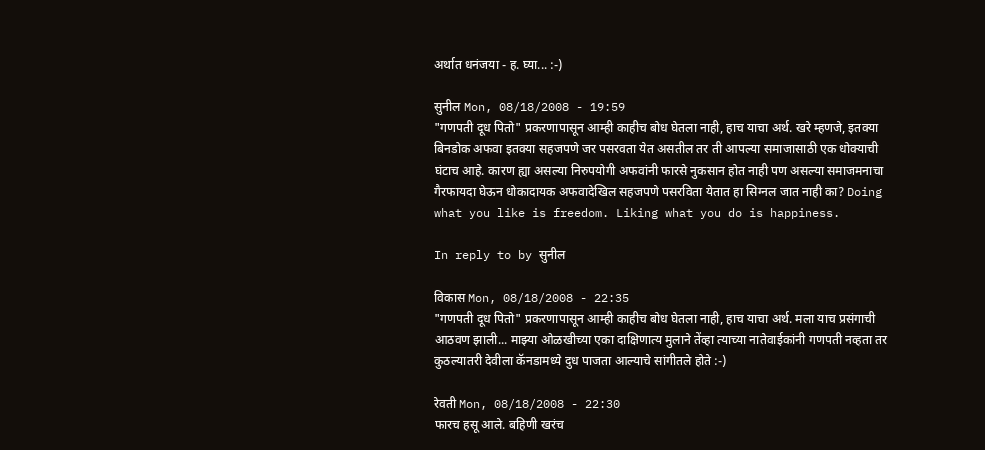अर्थात धनंजया - ह. घ्या... :-)

सुनील Mon, 08/18/2008 - 19:59
"गणपती दूध पितो" प्रकरणापासून आम्ही काहीच बोध घेतला नाही, हाच याचा अर्थ. खरे म्हणजे, इतक्या बिनडोक अफवा इतक्या सहजपणे जर पसरवता येत असतील तर ती आपल्या समाजासाठी एक धोक्याची घंटाच आहे. कारण ह्या असल्या निरुपयोगी अफवांनी फारसे नुकसान होत नाही पण असल्या समाजमनाचा गैरफायदा घेऊन धोकादायक अफवादेखिल सहजपणे पसरविता येतात हा सिग्नल जात नाही का? Doing what you like is freedom. Liking what you do is happiness.

In reply to by सुनील

विकास Mon, 08/18/2008 - 22:35
"गणपती दूध पितो" प्रकरणापासून आम्ही काहीच बोध घेतला नाही, हाच याचा अर्थ. मला याच प्रसंगाची आठवण झाली... माझ्या ओळखीच्या एका दाक्षिणात्य मुलाने तेंव्हा त्याच्या नातेवाईकांनी गणपती नव्हता तर कुठल्यातरी देवीला कॅनडामध्ये दुध पाजता आल्याचे सांगीतले होते :-)

रेवती Mon, 08/18/2008 - 22:30
फारच हसू आले. बहिणी खरंच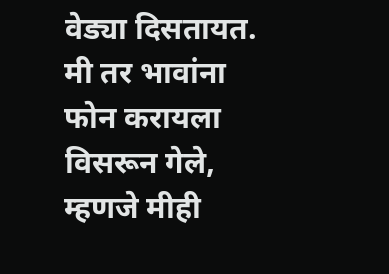वेड्या दिसतायत. मी तर भावांना फोन करायला विसरून गेले, म्हणजे मीही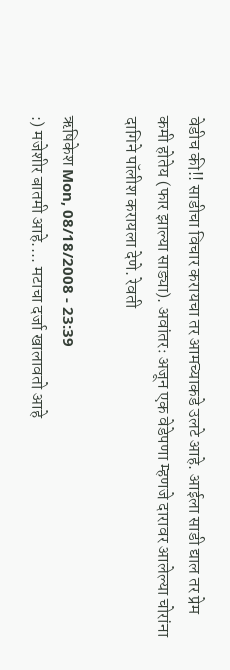वेडीच की!! साडीचा विचार करायचा तर आमच्याकडे उलटे आहे. आईला साडी द्याल तर प्रेम कमी होतेय (फार झाल्या साड्या). अवांतरः अजून एक वेडेपणा म्हणजे दारावर आलेल्या चोरांना दागिने पॉलीश करायला देणे. रेवती

ऋषिकेश Mon, 08/18/2008 - 23:39
:) मजेशीर बातमी आहे.... मटाचा दर्जा खालावतो आहे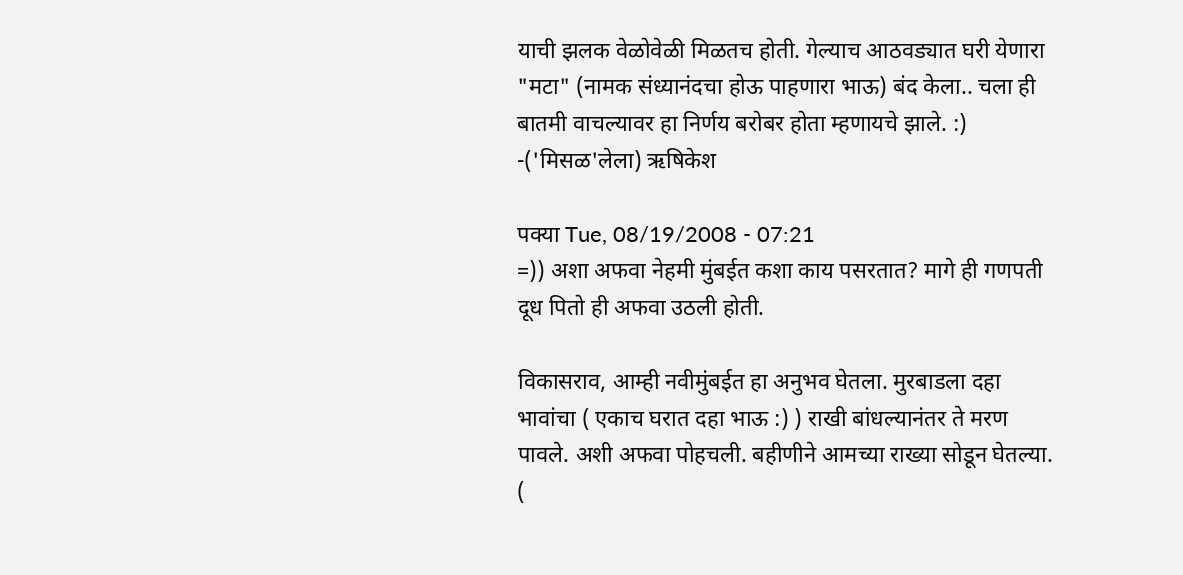याची झलक वेळोवेळी मिळतच होती. गेल्याच आठवड्यात घरी येणारा "मटा" (नामक संध्यानंदचा होऊ पाहणारा भाऊ) बंद केला.. चला ही बातमी वाचल्यावर हा निर्णय बरोबर होता म्हणायचे झाले. :) -('मिसळ'लेला) ऋषिकेश

पक्या Tue, 08/19/2008 - 07:21
=)) अशा अफवा नेहमी मुंबईत कशा काय पसरतात? मागे ही गणपती दूध पितो ही अफवा उठली होती.

विकासराव, आम्ही नवीमुंबईत हा अनुभव घेतला. मुरबाडला दहा भावांचा ( एकाच घरात दहा भाऊ :) ) राखी बांधल्यानंतर ते मरण पावले. अशी अफवा पोहचली. बहीणीने आमच्या राख्या सोडून घेतल्या. (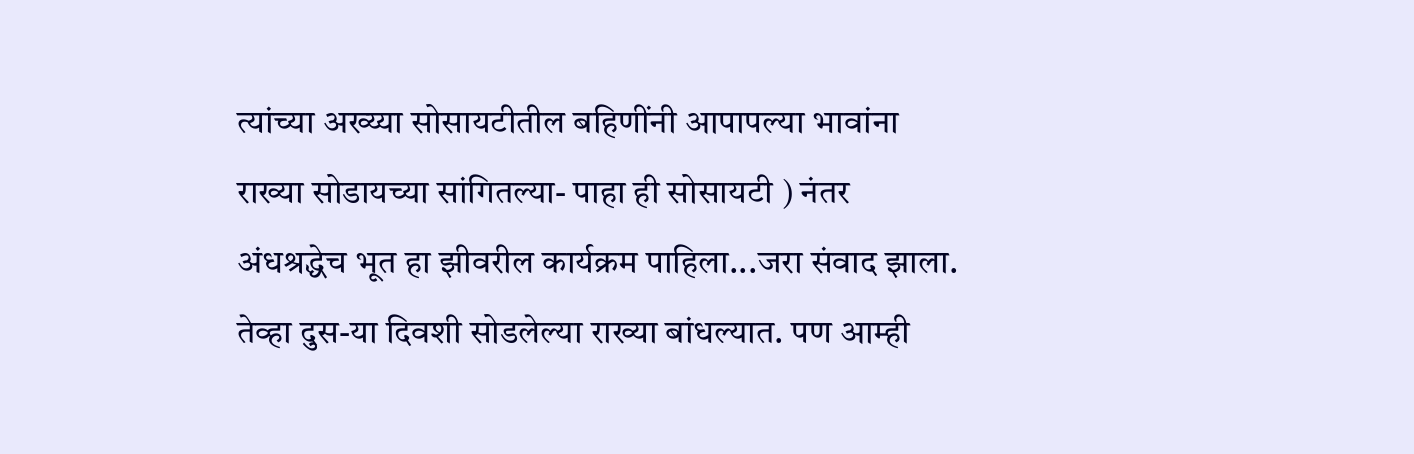त्यांच्या अख्य्या सोसायटीतील बहिणींनी आपापल्या भावांना राख्या सोडायच्या सांगितल्या- पाहा ही सोसायटी ) नंतर अंधश्रद्धेच भूत हा झीवरील कार्यक्रम पाहिला...जरा संवाद झाला. तेव्हा दुस-या दिवशी सोडलेल्या राख्या बांधल्यात. पण आम्ही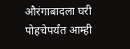औरंगाबादला घरी पोहचेपर्यंत आम्ही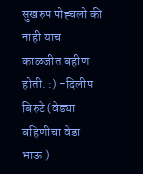सुखरुप पोह्चलो की नाही याच काळजीत बहीण होती. :) -दिलीप बिरुटे (वेड्या बहिणीचा वेडा भाऊ )